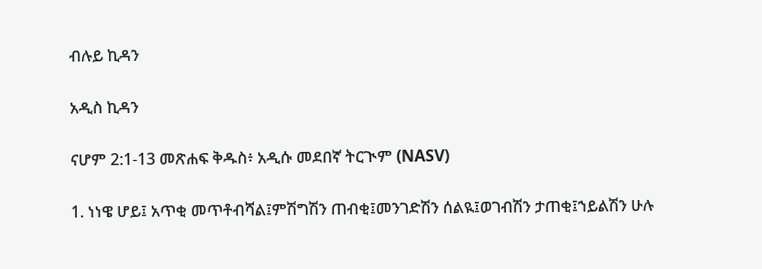ብሉይ ኪዳን

አዲስ ኪዳን

ናሆም 2:1-13 መጽሐፍ ቅዱስ፥ አዲሱ መደበኛ ትርጒም (NASV)

1. ነነዌ ሆይ፤ አጥቂ መጥቶብሻል፤ምሽግሽን ጠብቂ፤መንገድሽን ሰልዪ፤ወገብሽን ታጠቂ፤ኀይልሽን ሁሉ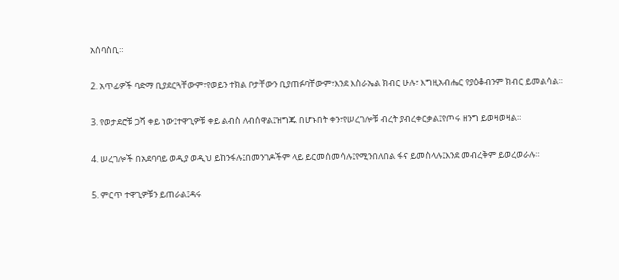አሰባስቢ።

2. አጥፊዎች ባድማ ቢያደርጓቸውም፣የወይን ተክል ቦታቸውን ቢያጠፉባቸውም፣እንደ እስራኤል ክብር ሁሉ፣ እግዚአብሔር የያዕቆብንም ክብር ይመልሳል።

3. የወታደሮቹ ጋሻ ቀይ ነው፤ተዋጊዎቹ ቀይ ልብስ ለብሰዋል፤ዝግጁ በሆኑበት ቀን፣የሠረገሎቹ ብረት ያብረቀርቃል፤የጦሩ ዘንግ ይወዛወዛል።

4. ሠረገሎች በአደባባይ ወዲያ ወዲህ ይከንፋሉ፤በመንገዶችም ላይ ይርመሰመሳሉ፤የሚንበለበል ፋና ይመስላሉ፤እንደ መብረቅም ይወረወራሉ።

5. ምርጥ ተዋጊዎቹን ይጠራል፤ዳሩ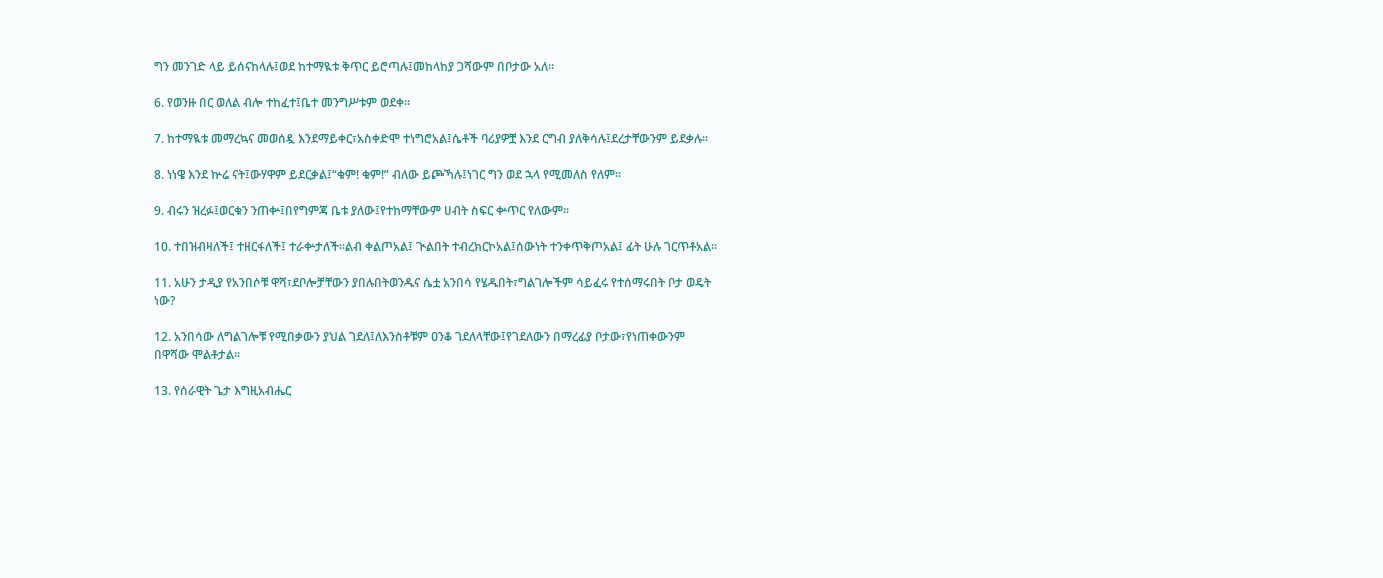ግን መንገድ ላይ ይሰናከላሉ፤ወደ ከተማዪቱ ቅጥር ይሮጣሉ፤መከላከያ ጋሻውም በቦታው አለ።

6. የወንዙ በር ወለል ብሎ ተከፈተ፤ቤተ መንግሥቱም ወደቀ።

7. ከተማዪቱ መማረኳና መወሰዷ እንደማይቀር፣አስቀድሞ ተነግሮአል፤ሴቶች ባሪያዎቿ እንደ ርግብ ያለቅሳሉ፤ደረታቸውንም ይደቃሉ።

8. ነነዌ እንደ ኵሬ ናት፤ውሃዋም ይደርቃል፤“ቁም! ቁም!” ብለው ይጮኻሉ፤ነገር ግን ወደ ኋላ የሚመለስ የለም።

9. ብሩን ዝረፉ፤ወርቁን ንጠቍ፤በየግምጃ ቤቱ ያለው፤የተከማቸውም ሀብት ስፍር ቍጥር የለውም።

10. ተበዝብዛለች፤ ተዘርፋለች፤ ተራቍታለች።ልብ ቀልጦአል፤ ጒልበት ተብረክርኮአል፤ሰውነት ተንቀጥቅጦአል፤ ፊት ሁሉ ገርጥቶአል።

11. አሁን ታዲያ የአንበሶቹ ዋሻ፣ደቦሎቻቸውን ያበሉበትወንዱና ሴቷ አንበሳ የሄዱበት፣ግልገሎችም ሳይፈሩ የተሰማሩበት ቦታ ወዴት ነው?

12. አንበሳው ለግልገሎቹ የሚበቃውን ያህል ገደለ፤ለእንስቶቹም ዐንቆ ገደለላቸው፤የገደለውን በማረፊያ ቦታው፣የነጠቀውንም በዋሻው ሞልቶታል።

13. የሰራዊት ጌታ እግዚአብሔር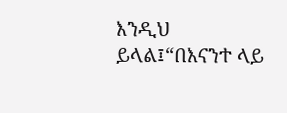እንዲህ ይላል፤“በእናንተ ላይ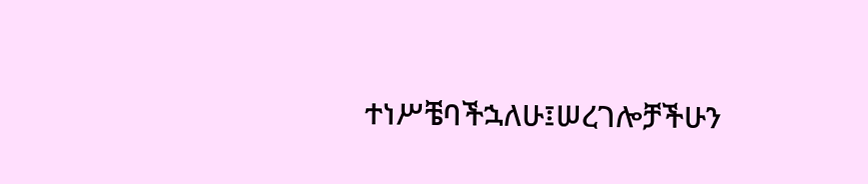ተነሥቼባችኋለሁ፤ሠረገሎቻችሁን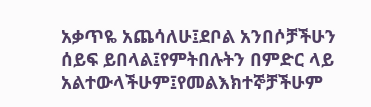አቃጥዬ አጨሳለሁ፤ደቦል አንበሶቻችሁን ሰይፍ ይበላል፤የምትበሉትን በምድር ላይ አልተውላችሁም፤የመልእክተኞቻችሁም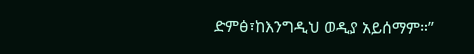ድምፅ፣ከእንግዲህ ወዲያ አይሰማም።”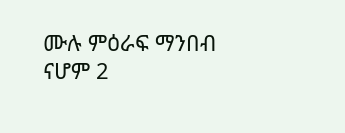ሙሉ ምዕራፍ ማንበብ ናሆም 2